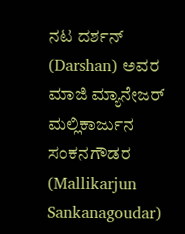ನಟ ದರ್ಶನ್ (Darshan) ಅವರ ಮಾಜಿ ಮ್ಯಾನೇಜರ್ ಮಲ್ಲಿಕಾರ್ಜುನ ಸಂಕನಗೌಡರ (Mallikarjun Sankanagoudar)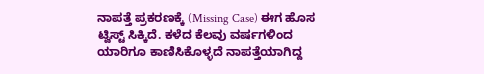ನಾಪತ್ತೆ ಪ್ರಕರಣಕ್ಕೆ (Missing Case) ಈಗ ಹೊಸ ಟ್ವಿಸ್ಟ್ ಸಿಕ್ಕಿದೆ. ಕಳೆದ ಕೆಲವು ವರ್ಷಗಳಿಂದ ಯಾರಿಗೂ ಕಾಣಿಸಿಕೊಳ್ಳದೆ ನಾಪತ್ತೆಯಾಗಿದ್ದ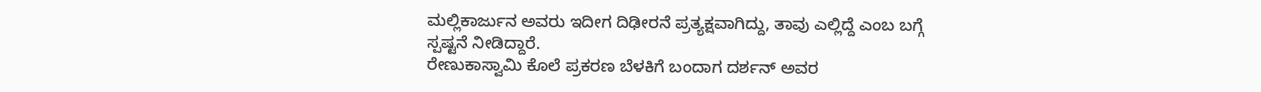ಮಲ್ಲಿಕಾರ್ಜುನ ಅವರು ಇದೀಗ ದಿಢೀರನೆ ಪ್ರತ್ಯಕ್ಷವಾಗಿದ್ದು, ತಾವು ಎಲ್ಲಿದ್ದೆ ಎಂಬ ಬಗ್ಗೆ ಸ್ಪಷ್ಟನೆ ನೀಡಿದ್ದಾರೆ.
ರೇಣುಕಾಸ್ವಾಮಿ ಕೊಲೆ ಪ್ರಕರಣ ಬೆಳಕಿಗೆ ಬಂದಾಗ ದರ್ಶನ್ ಅವರ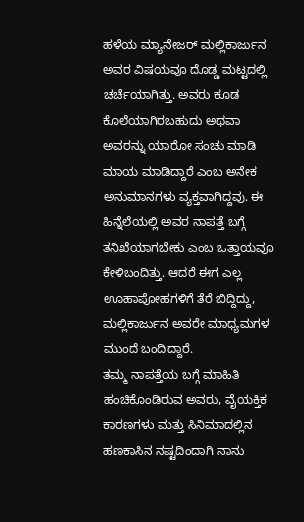ಹಳೆಯ ಮ್ಯಾನೇಜರ್ ಮಲ್ಲಿಕಾರ್ಜುನ ಅವರ ವಿಷಯವೂ ದೊಡ್ಡ ಮಟ್ಟದಲ್ಲಿ ಚರ್ಚೆಯಾಗಿತ್ತು. ಅವರು ಕೂಡ ಕೊಲೆಯಾಗಿರಬಹುದು ಅಥವಾ ಅವರನ್ನು ಯಾರೋ ಸಂಚು ಮಾಡಿ ಮಾಯ ಮಾಡಿದ್ದಾರೆ ಎಂಬ ಅನೇಕ ಅನುಮಾನಗಳು ವ್ಯಕ್ತವಾಗಿದ್ದವು. ಈ ಹಿನ್ನೆಲೆಯಲ್ಲಿ ಅವರ ನಾಪತ್ತೆ ಬಗ್ಗೆ ತನಿಖೆಯಾಗಬೇಕು ಎಂಬ ಒತ್ತಾಯವೂ ಕೇಳಿಬಂದಿತ್ತು. ಆದರೆ ಈಗ ಎಲ್ಲ ಊಹಾಪೋಹಗಳಿಗೆ ತೆರೆ ಬಿದ್ದಿದ್ದು, ಮಲ್ಲಿಕಾರ್ಜುನ ಅವರೇ ಮಾಧ್ಯಮಗಳ ಮುಂದೆ ಬಂದಿದ್ದಾರೆ.
ತಮ್ಮ ನಾಪತ್ತೆಯ ಬಗ್ಗೆ ಮಾಹಿತಿ ಹಂಚಿಕೊಂಡಿರುವ ಅವರು, ವೈಯಕ್ತಿಕ ಕಾರಣಗಳು ಮತ್ತು ಸಿನಿಮಾದಲ್ಲಿನ ಹಣಕಾಸಿನ ನಷ್ಟದಿಂದಾಗಿ ನಾನು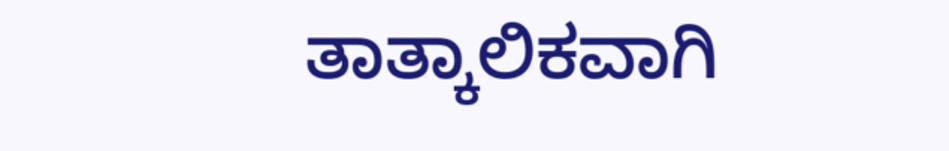ತಾತ್ಕಾಲಿಕವಾಗಿ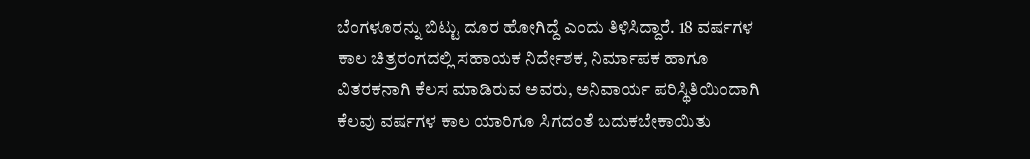ಬೆಂಗಳೂರನ್ನು ಬಿಟ್ಟು ದೂರ ಹೋಗಿದ್ದೆ ಎಂದು ತಿಳಿಸಿದ್ದಾರೆ. 18 ವರ್ಷಗಳ ಕಾಲ ಚಿತ್ರರಂಗದಲ್ಲಿ ಸಹಾಯಕ ನಿರ್ದೇಶಕ, ನಿರ್ಮಾಪಕ ಹಾಗೂ ವಿತರಕನಾಗಿ ಕೆಲಸ ಮಾಡಿರುವ ಅವರು, ಅನಿವಾರ್ಯ ಪರಿಸ್ಥಿತಿಯಿಂದಾಗಿ ಕೆಲವು ವರ್ಷಗಳ ಕಾಲ ಯಾರಿಗೂ ಸಿಗದಂತೆ ಬದುಕಬೇಕಾಯಿತು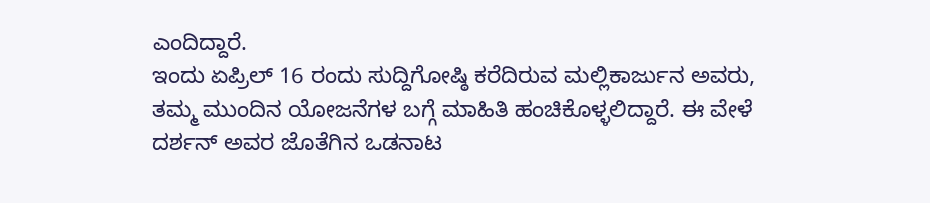ಎಂದಿದ್ದಾರೆ.
ಇಂದು ಏಪ್ರಿಲ್ 16 ರಂದು ಸುದ್ದಿಗೋಷ್ಠಿ ಕರೆದಿರುವ ಮಲ್ಲಿಕಾರ್ಜುನ ಅವರು, ತಮ್ಮ ಮುಂದಿನ ಯೋಜನೆಗಳ ಬಗ್ಗೆ ಮಾಹಿತಿ ಹಂಚಿಕೊಳ್ಳಲಿದ್ದಾರೆ. ಈ ವೇಳೆ ದರ್ಶನ್ ಅವರ ಜೊತೆಗಿನ ಒಡನಾಟ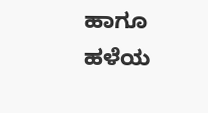ಹಾಗೂ ಹಳೆಯ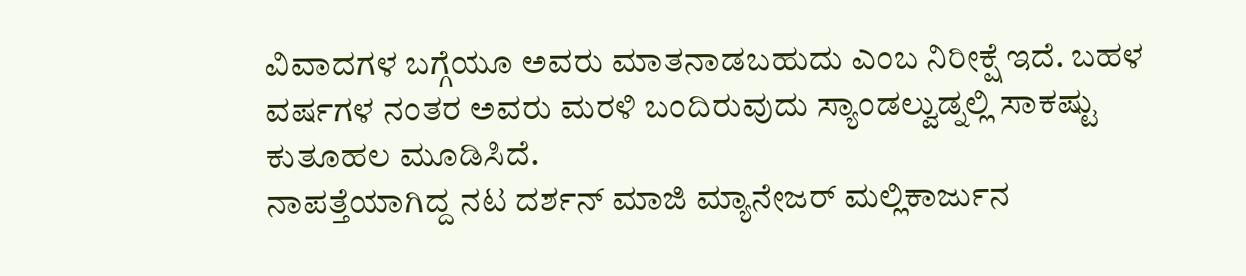ವಿವಾದಗಳ ಬಗ್ಗೆಯೂ ಅವರು ಮಾತನಾಡಬಹುದು ಎಂಬ ನಿರೀಕ್ಷೆ ಇದೆ. ಬಹಳ ವರ್ಷಗಳ ನಂತರ ಅವರು ಮರಳಿ ಬಂದಿರುವುದು ಸ್ಯಾಂಡಲ್ವುಡ್ನಲ್ಲಿ ಸಾಕಷ್ಟು ಕುತೂಹಲ ಮೂಡಿಸಿದೆ.
ನಾಪತ್ತೆಯಾಗಿದ್ದ ನಟ ದರ್ಶನ್ ಮಾಜಿ ಮ್ಯಾನೇಜರ್ ಮಲ್ಲಿಕಾರ್ಜುನ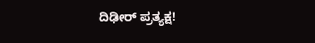ದಿಢೀರ್ ಪ್ರತ್ಯಕ್ಷ!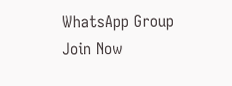WhatsApp Group
Join Now